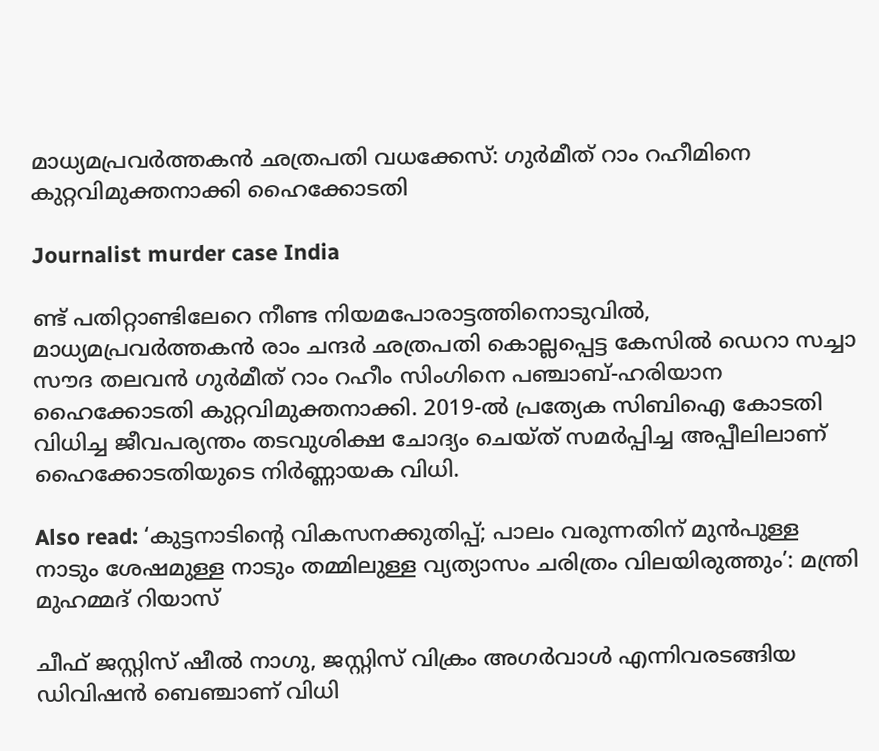മാധ്യമപ്രവർത്തകൻ ഛത്രപതി വധക്കേസ്: ഗുർമീത് റാം റഹീമിനെ കുറ്റവിമുക്തനാക്കി ഹൈക്കോടതി

Journalist murder case India

ണ്ട് പതിറ്റാണ്ടിലേറെ നീണ്ട നിയമപോരാട്ടത്തിനൊടുവിൽ, മാധ്യമപ്രവർത്തകൻ രാം ചന്ദർ ഛത്രപതി കൊല്ലപ്പെട്ട കേസിൽ ഡെറാ സച്ചാ സൗദ തലവൻ ഗുർമീത് റാം റഹീം സിംഗിനെ പഞ്ചാബ്-ഹരിയാന ഹൈക്കോടതി കുറ്റവിമുക്തനാക്കി. 2019-ൽ പ്രത്യേക സിബിഐ കോടതി വിധിച്ച ജീവപര്യന്തം തടവുശിക്ഷ ചോദ്യം ചെയ്ത് സമർപ്പിച്ച അപ്പീലിലാണ് ഹൈക്കോടതിയുടെ നിർണ്ണായക വിധി.

Also read: ‘കുട്ടനാടിന്റെ വികസനക്കുതിപ്പ്; പാലം വരുന്നതിന് മുൻപുള്ള നാടും ശേഷമുള്ള നാടും തമ്മിലുള്ള വ്യത്യാസം ചരിത്രം വിലയിരുത്തും’: മന്ത്രി മുഹമ്മദ് റിയാസ്

ചീഫ് ജസ്റ്റിസ് ഷീൽ നാഗു, ജസ്റ്റിസ് വിക്രം അഗർവാൾ എന്നിവരടങ്ങിയ ഡിവിഷൻ ബെഞ്ചാണ് വിധി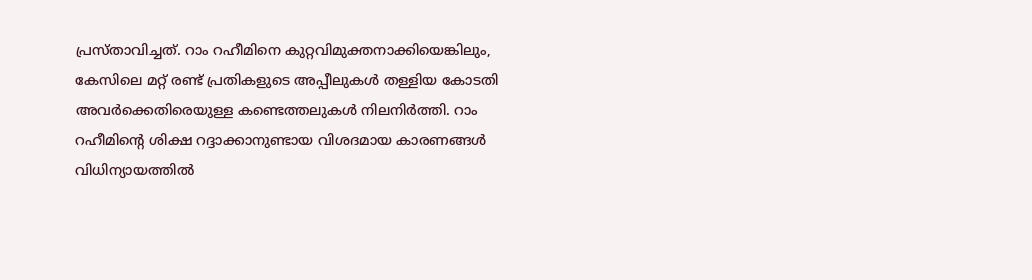പ്രസ്താവിച്ചത്. റാം റഹീമിനെ കുറ്റവിമുക്തനാക്കിയെങ്കിലും, കേസിലെ മറ്റ് രണ്ട് പ്രതികളുടെ അപ്പീലുകൾ തള്ളിയ കോടതി അവർക്കെതിരെയുള്ള കണ്ടെത്തലുകൾ നിലനിർത്തി. റാം റഹീമിന്റെ ശിക്ഷ റദ്ദാക്കാനുണ്ടായ വിശദമായ കാരണങ്ങൾ വിധിന്യായത്തിൽ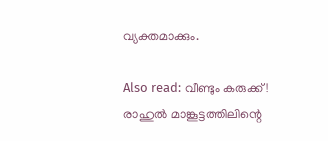വ്യക്തമാക്കും.

Also read: വീണ്ടും കരുക്ക്! രാഹുൽ മാങ്കൂട്ടത്തിലിന്റെ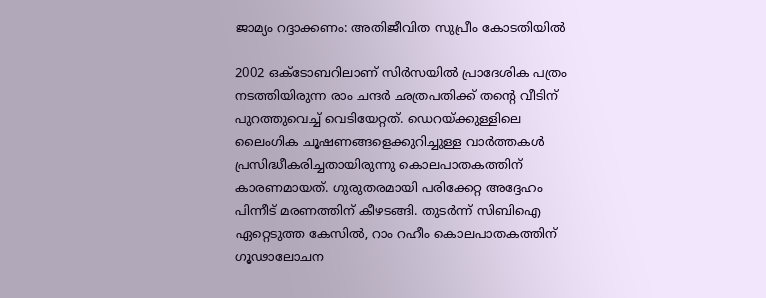ജാമ്യം റദ്ദാക്കണം: അതിജീവിത സുപ്രീം കോടതിയിൽ

2002 ഒക്ടോബറിലാണ് സിർസയിൽ പ്രാദേശിക പത്രം നടത്തിയിരുന്ന രാം ചന്ദർ ഛത്രപതിക്ക് തന്റെ വീടിന് പുറത്തുവെച്ച് വെടിയേറ്റത്. ഡെറയ്ക്കുള്ളിലെ ലൈംഗിക ചൂഷണങ്ങളെക്കുറിച്ചുള്ള വാർത്തകൾ പ്രസിദ്ധീകരിച്ചതായിരുന്നു കൊലപാതകത്തിന് കാരണമായത്. ഗുരുതരമായി പരിക്കേറ്റ അദ്ദേഹം പിന്നീട് മരണത്തിന് കീഴടങ്ങി. തുടർന്ന് സിബിഐ ഏറ്റെടുത്ത കേസിൽ, റാം റഹീം കൊലപാതകത്തിന് ഗൂഢാലോചന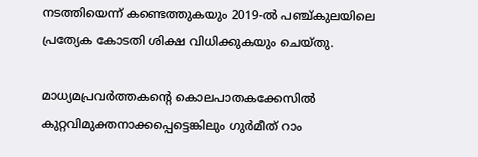നടത്തിയെന്ന് കണ്ടെത്തുകയും 2019-ൽ പഞ്ച്കുലയിലെ പ്രത്യേക കോടതി ശിക്ഷ വിധിക്കുകയും ചെയ്തു.

മാധ്യമപ്രവർത്തകന്റെ കൊലപാതകക്കേസിൽ കുറ്റവിമുക്തനാക്കപ്പെട്ടെങ്കിലും ഗുർമീത് റാം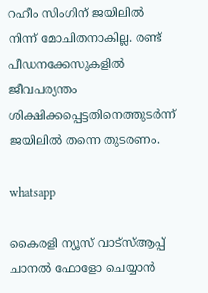റഹീം സിംഗിന് ജയിലിൽ നിന്ന് മോചിതനാകില്ല. രണ്ട് പീഡനക്കേസുകളിൽ ജീവപര്യന്തം ശിക്ഷിക്കപ്പെട്ടതിനെത്തുടർന്ന് ജയിലിൽ തന്നെ തുടരണം.

whatsapp

കൈരളി ന്യൂസ് വാട്‌സ്ആപ്പ് ചാനല്‍ ഫോളോ ചെയ്യാന്‍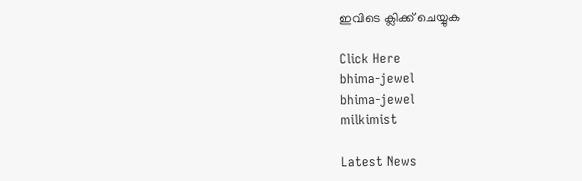ഇവിടെ ക്ലിക്ക് ചെയ്യുക

Click Here
bhima-jewel
bhima-jewel
milkimist

Latest News